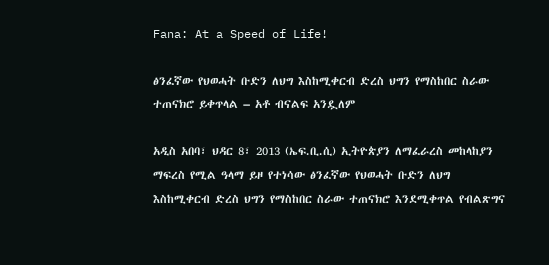Fana: At a Speed of Life!

ፅንፈኛው የህወሓት ቡድን ለህግ እስከሚቀርብ ድረስ ህግን የማስከበር ስራው ተጠናክሮ ይቀጥላል – አቶ ብናልፍ አንዷለም

አዲስ አበባ፣ ህዳር 8፣ 2013 (ኤፍ.ቢ.ሲ) ኢትዮጵያን ለማፈራረስ መከላከያን ማፍረስ የሚል ዓላማ ይዞ የተነሳው ፅንፈኛው የህወሓት ቡድን ለህግ እስከሚቀርብ ድረስ ህግን የማስከበር ስራው ተጠናክሮ እንደሚቀጥል የብልጽግና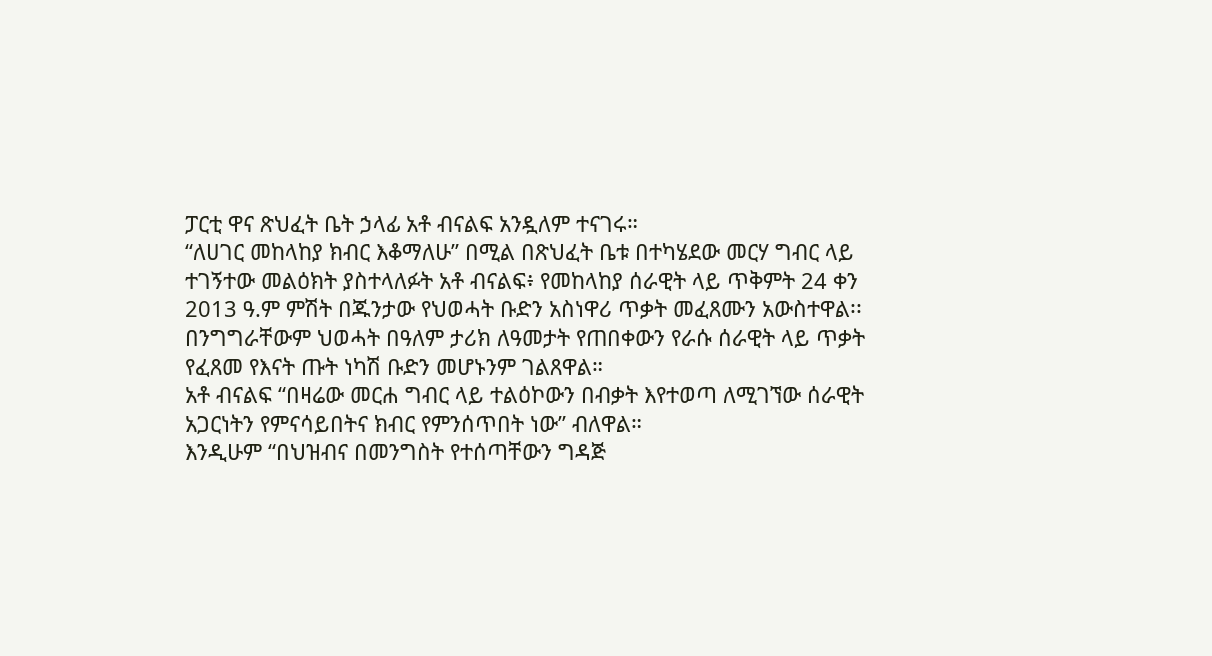ፓርቲ ዋና ጽህፈት ቤት ኃላፊ አቶ ብናልፍ አንዷለም ተናገሩ።
“ለሀገር መከላከያ ክብር እቆማለሁ” በሚል በጽህፈት ቤቱ በተካሄደው መርሃ ግብር ላይ ተገኝተው መልዕክት ያስተላለፉት አቶ ብናልፍ፥ የመከላከያ ሰራዊት ላይ ጥቅምት 24 ቀን 2013 ዓ.ም ምሽት በጁንታው የህወሓት ቡድን አስነዋሪ ጥቃት መፈጸሙን አውስተዋል፡፡
በንግግራቸውም ህወሓት በዓለም ታሪክ ለዓመታት የጠበቀውን የራሱ ሰራዊት ላይ ጥቃት የፈጸመ የእናት ጡት ነካሽ ቡድን መሆኑንም ገልጸዋል።
አቶ ብናልፍ “በዛሬው መርሐ ግብር ላይ ተልዕኮውን በብቃት እየተወጣ ለሚገኘው ሰራዊት አጋርነትን የምናሳይበትና ክብር የምንሰጥበት ነው” ብለዋል።
እንዲሁም “በህዝብና በመንግስት የተሰጣቸውን ግዳጅ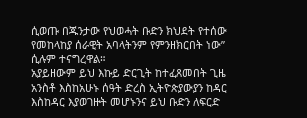ሲወጡ በጁንታው የህወሓት ቡድን ክህደት የተሰው የመከላከያ ሰራዊት አባላትንም የምንዘክርበት ነው” ሲሉም ተናግረዋል።
አያይዘውም ይህ እኩይ ድርጊት ከተፈጸመበት ጊዜ አንስቶ እስከአሁኑ ሰዓት ድረስ ኢትዮጵያውያን ከዳር እስከዳር እያወገዙት መሆኑንና ይህ ቡድን ለፍርድ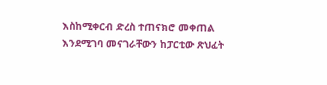እስከሚቀርብ ድረስ ተጠናክሮ መቀጠል እንደሚገባ መናገራቸውን ከፓርቲው ጽህፈት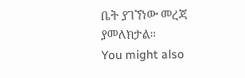ቤት ያገኘነው መረጃ ያመለክታል።
You might also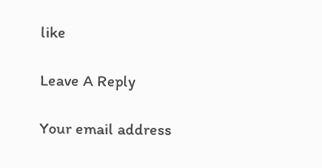like

Leave A Reply

Your email address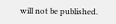will not be published.